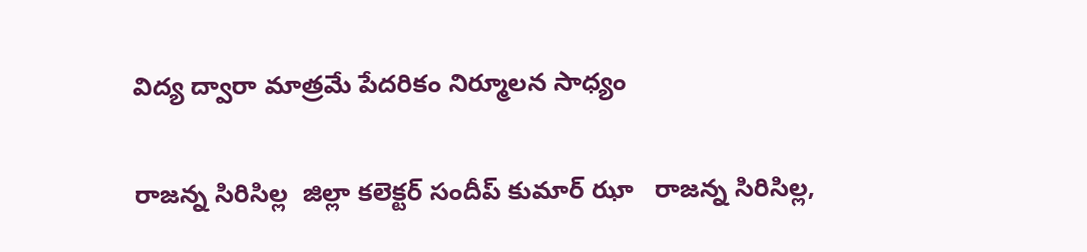విద్య ద్వారా మాత్రమే పేదరికం నిర్మూలన సాధ్యం

రాజన్న సిరిసిల్ల  జిల్లా కలెక్టర్ సందీప్ కుమార్ ఝా   రాజన్న సిరిసిల్ల,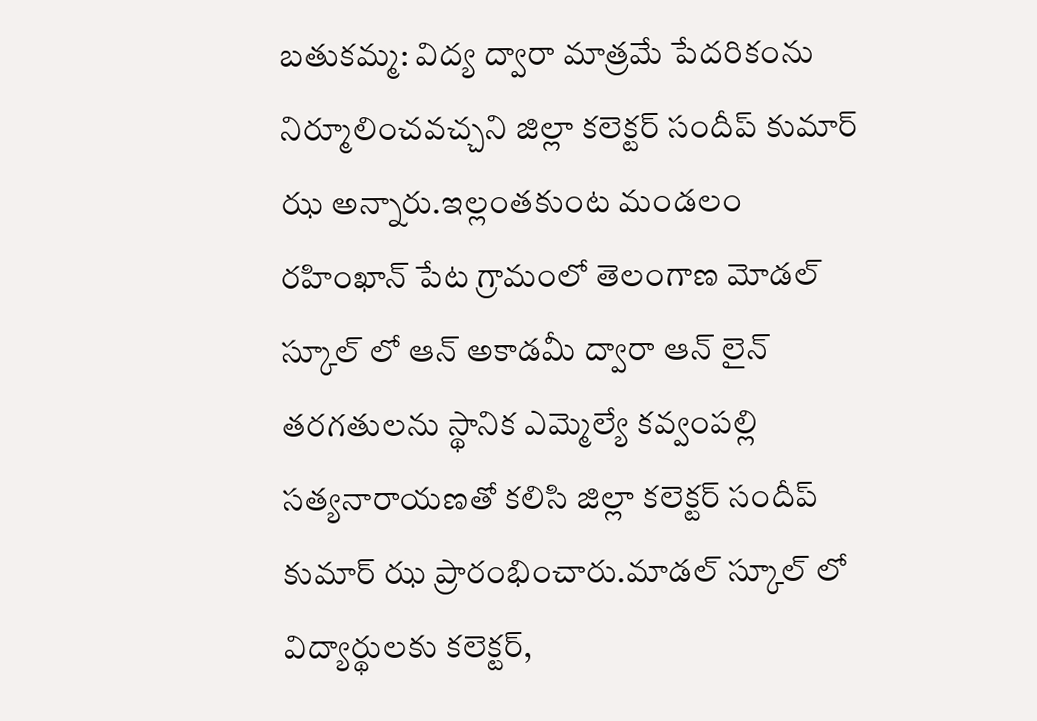బతుకమ్మ: విద్య ద్వారా మాత్రమే పేదరికంను నిర్మూలించవచ్చని జిల్లా కలెక్టర్ సందీప్ కుమార్ ఝ అన్నారు.ఇల్లంతకుంట మండలం రహింఖాన్ పేట గ్రామంలో తెలంగాణ మోడల్ స్కూల్ లో ఆన్ అకాడమీ ద్వారా ఆన్ లైన్ తరగతులను స్థానిక ఎమ్మెల్యే కవ్వంపల్లి సత్యనారాయణతో కలిసి జిల్లా కలెక్టర్ సందీప్ కుమార్ ఝ ప్రారంభించారు.మాడల్ స్కూల్ లో విద్యార్థులకు కలెక్టర్,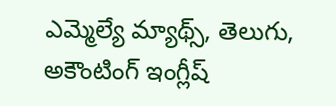ఎమ్మెల్యే మ్యాథ్స్, తెలుగు, అకౌంటింగ్ ఇంగ్లీష్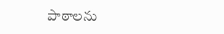పాఠాలను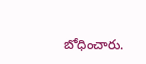బోధించారు.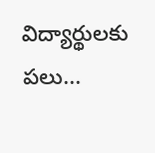విద్యార్థులకు పలు...